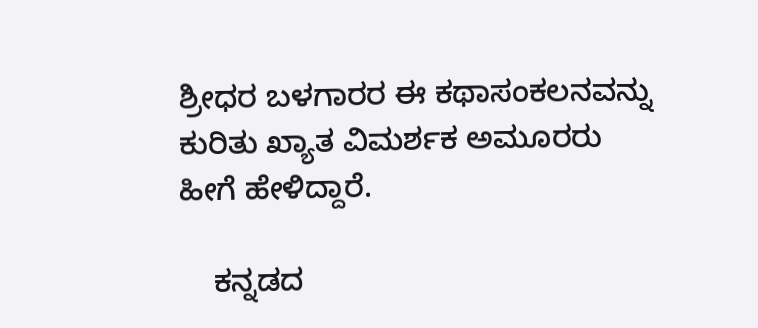ಶ್ರೀಧರ ಬಳಗಾರರ ಈ ಕಥಾಸಂಕಲನವನ್ನು ಕುರಿತು ಖ್ಯಾತ ವಿಮರ್ಶಕ ಅಮೂರರು ಹೀಗೆ ಹೇಳಿದ್ದಾರೆ.

    ಕನ್ನಡದ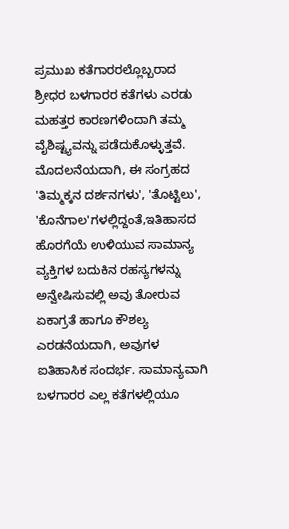ಪ್ರಮುಖ ಕತೆಗಾರರಲ್ಲೊಬ್ಬರಾದ ಶ್ರೀಧರ ಬಳಗಾರರ ಕತೆಗಳು ಎರಡು ಮಹತ್ತರ ಕಾರಣಗಳಿಂದಾಗಿ ತಮ್ಮ ವೈಶಿಷ್ಟ್ಯವನ್ನು ಪಡೆದುಕೊಳ್ಳುತ್ತವೆ. ಮೊದಲನೆಯದಾಗಿ, ಈ ಸಂಗ್ರಹದ 'ತಿಮ್ಮಕ್ಕನ ದರ್ಶನಗಳು', 'ತೊಟ್ಟಿಲು', 'ಕೊನೆಗಾಲ'ಗಳಲ್ಲಿದ್ದಂತೆ,ಇತಿಹಾಸದ ಹೊರಗೆಯೆ ಉಳಿಯುವ ಸಾಮಾನ್ಯ ವ್ಯಕ್ತಿಗಳ ಬದುಕಿನ ರಹಸ್ಯಗಳನ್ನು ಅನ್ವೇಷಿಸುವಲ್ಲಿ ಅವು ತೋರುವ ಏಕಾಗ್ರತೆ ಹಾಗೂ ಕೌಶಲ್ಯ ಎರಡನೆಯದಾಗಿ, ಅವುಗಳ ಐತಿಹಾಸಿಕ ಸಂದರ್ಭ. ಸಾಮಾನ್ಯವಾಗಿ ಬಳಗಾರರ ಎಲ್ಲ ಕತೆಗಳಲ್ಲಿಯೂ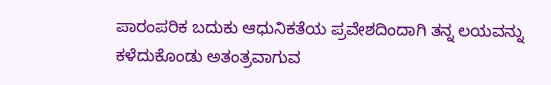ಪಾರಂಪರಿಕ ಬದುಕು ಆಧುನಿಕತೆಯ ಪ್ರವೇಶದಿಂದಾಗಿ ತನ್ನ ಲಯವನ್ನು ಕಳೆದುಕೊಂಡು ಅತಂತ್ರವಾಗುವ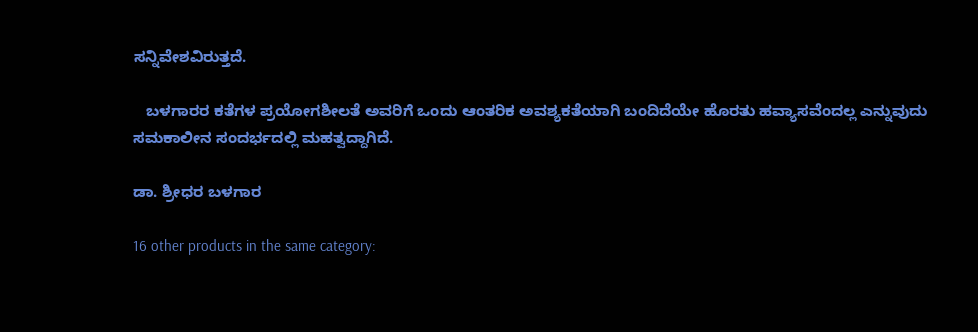ಸನ್ನಿವೇಶವಿರುತ್ತದೆ.

   ಬಳಗಾರರ ಕತೆಗಳ ಪ್ರಯೋಗಶೀಲತೆ ಅವರಿಗೆ ಒಂದು ಆಂತರಿಕ ಅವಶ್ಯಕತೆಯಾಗಿ ಬಂದಿದೆಯೇ ಹೊರತು ಹವ್ಯಾಸವೆಂದಲ್ಲ ಎನ್ನುವುದು ಸಮಕಾಲೀನ ಸಂದರ್ಭದಲ್ಲಿ ಮಹತ್ವದ್ದಾಗಿದೆ.

ಡಾ. ಶ್ರೀಧರ ಬಳಗಾರ

16 other products in the same category: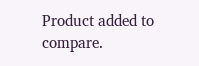Product added to compare.